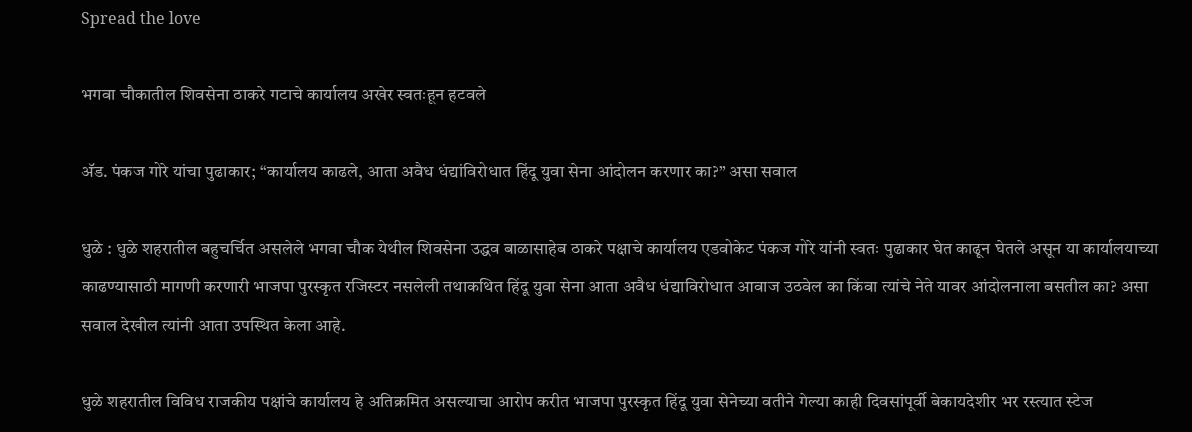Spread the love

भगवा चौकातील शिवसेना ठाकरे गटाचे कार्यालय अखेर स्वतःहून हटवले

अ‍ॅड. पंकज गोरे यांचा पुढाकार; “कार्यालय काढले, आता अवैध धंद्यांविरोधात हिंदू युवा सेना आंदोलन करणार का?” असा सवाल

धुळे : धुळे शहरातील बहुचर्चित असलेले भगवा चौक येथील शिवसेना उद्धव बाळासाहेब ठाकरे पक्षाचे कार्यालय एडवोकेट पंकज गोरे यांनी स्वतः पुढाकार घेत काढून घेतले असून या कार्यालयाच्या काढण्यासाठी मागणी करणारी भाजपा पुरस्कृत रजिस्टर नसलेली तथाकथित हिंदू युवा सेना आता अवैध धंद्याविरोधात आवाज उठवेल का किंवा त्यांचे नेते यावर आंदोलनाला बसतील का? असा सवाल देखील त्यांनी आता उपस्थित केला आहे.

धुळे शहरातील विविध राजकीय पक्षांचे कार्यालय हे अतिक्रमित असल्याचा आरोप करीत भाजपा पुरस्कृत हिंदू युवा सेनेच्या वतीने गेल्या काही दिवसांपूर्वी बेकायदेशीर भर रस्त्यात स्टेज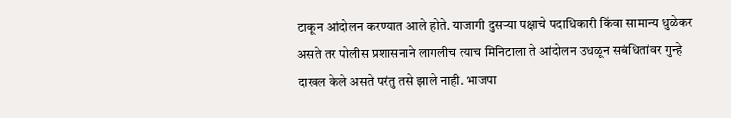टाकून आंदोलन करण्यात आले होते. याजागी दुसऱ्या पक्षाचे पदाधिकारी किंवा सामान्य धुळेकर असते तर पोलीस प्रशासनाने लागलीच त्याच मिनिटाला ते आंदोलन उधळून सबंधितांवर गुन्हे दाखल केले असते परंतु तसे झाले नाही. भाजपा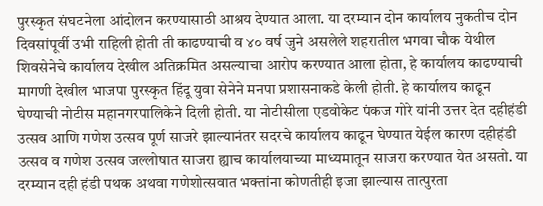पुरस्कृत संघटनेला आंदोलन करण्यासाठी आश्रय देण्यात आला. या दरम्यान दोन कार्यालय नुकतीच दोन दिवसांपूर्वी उभी राहिली होती ती काढण्याची व ४० वर्ष जुने असलेले शहरातील भगवा चौक येथील शिवसेनेचे कार्यालय देखील अतिक्रमित असल्याचा आरोप करण्यात आला होता, हे कार्यालय काढण्याची मागणी देखील भाजपा पुरस्कृत हिंदू युवा सेनेने मनपा प्रशासनाकडे केली होती. हे कार्यालय काढून घेण्याची नोटीस महानगरपालिकेने दिली होती. या नोटीसीला एडवोकेट पंकज गोरे यांनी उत्तर देत दहीहंडी उत्सव आणि गणेश उत्सव पूर्ण साजरे झाल्यानंतर सदरचे कार्यालय काढून घेण्यात येईल कारण दहीहंडी उत्सव व गणेश उत्सव जल्लोषात साजरा ह्याच कार्यालयाच्या माध्यमातून साजरा करण्यात येत असतो. या दरम्यान दही हंडी पथक अथवा गणेशोत्सवात भक्तांना कोणतीही इजा झाल्यास तात्पुरता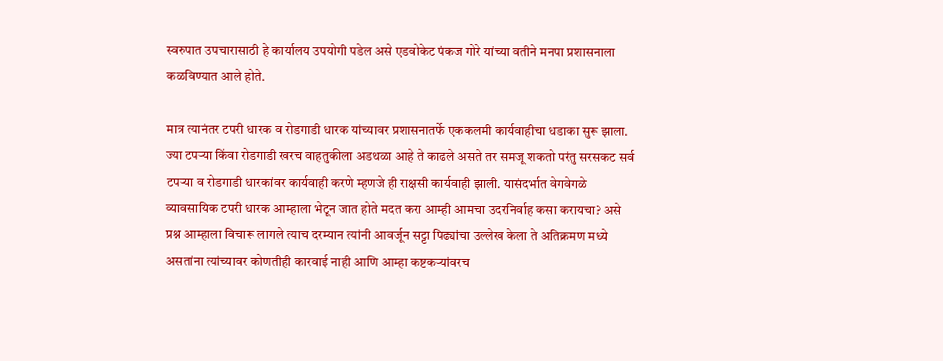स्वरुपात उपचारासाठी हे कार्यालय उपयोगी पडेल असे एडवोकेट पंकज गोरे यांच्या वतीने मनपा प्रशासनाला कळविण्यात आले होते.

मात्र त्यानंतर टपरी धारक व रोडगाडी धारक यांच्यावर प्रशासनातर्फे एककलमी कार्यवाहीचा धडाका सुरू झाला. ज्या टपऱ्या किंवा रोडगाडी खरच वाहतुकीला अडथळा आहे ते काढले असते तर समजू शकतो परंतु सरसकट सर्व टपऱ्या व रोडगाडी धारकांवर कार्यवाही करणे म्हणजे ही राक्षसी कार्यवाही झाली. यासंदर्भात वेगवेगळे व्यावसायिक टपरी धारक आम्हाला भेटून जात होते मदत करा आम्ही आमचा उदरनिर्वाह कसा करायचा? असे प्रश्न आम्हाला विचारू लागले त्याच दरम्यान त्यांनी आवर्जून सट्टा पिढ्यांचा उल्लेख केला ते अतिक्रमण मध्ये असतांना त्यांच्यावर कोणतीही कारवाई नाही आणि आम्हा कष्टकऱ्यांवरच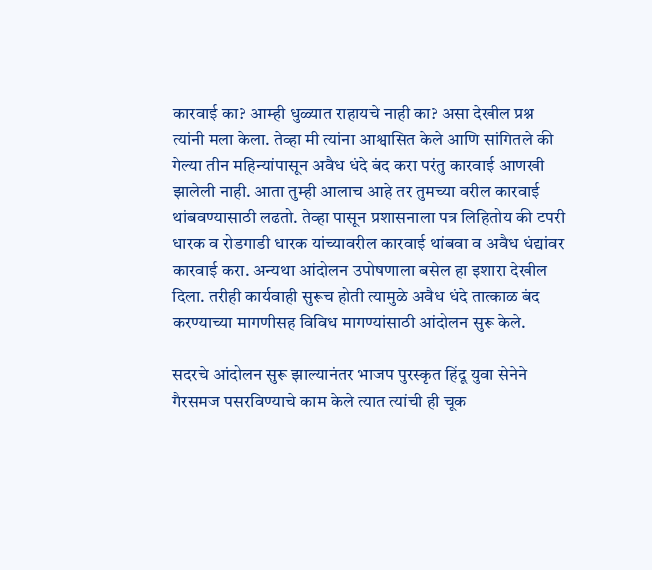कारवाई का? आम्ही धुळ्यात राहायचे नाही का? असा देखील प्रश्न त्यांनी मला केला. तेव्हा मी त्यांना आश्वासित केले आणि सांगितले की गेल्या तीन महिन्यांपासून अवैध धंदे बंद करा परंतु कारवाई आणखी झालेली नाही. आता तुम्ही आलाच आहे तर तुमच्या वरील कारवाई थांबवण्यासाठी लढतो. तेव्हा पासून प्रशासनाला पत्र लिहितोय की टपरी धारक व रोडगाडी धारक यांच्यावरील कारवाई थांबवा व अवैध धंद्यांवर कारवाई करा. अन्यथा आंदोलन उपोषणाला बसेल हा इशारा देखील दिला. तरीही कार्यवाही सुरूच होती त्यामुळे अवैध धंदे तात्काळ बंद करण्याच्या मागणीसह विविध मागण्यांसाठी आंदोलन सुरू केले.

सदरचे आंदोलन सुरू झाल्यानंतर भाजप पुरस्कृत हिंदू युवा सेनेने गैरसमज पसरविण्याचे काम केले त्यात त्यांची ही चूक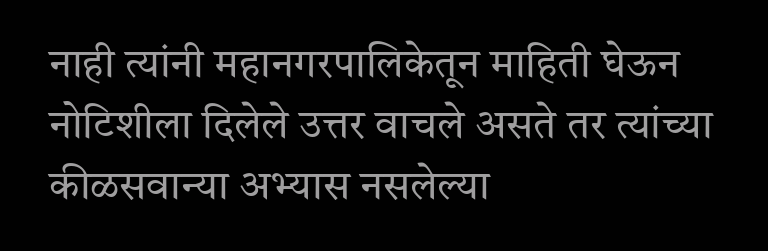नाही त्यांनी महानगरपालिकेतून माहिती घेऊन नोटिशीला दिलेले उत्तर वाचले असते तर त्यांच्या कीळसवान्या अभ्यास नसलेल्या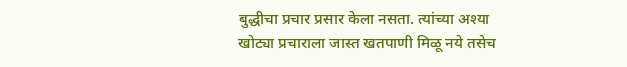बुद्धीचा प्रचार प्रसार केला नसता. त्यांच्या अश्या खोट्या प्रचाराला जास्त खतपाणी मिळू नये तसेच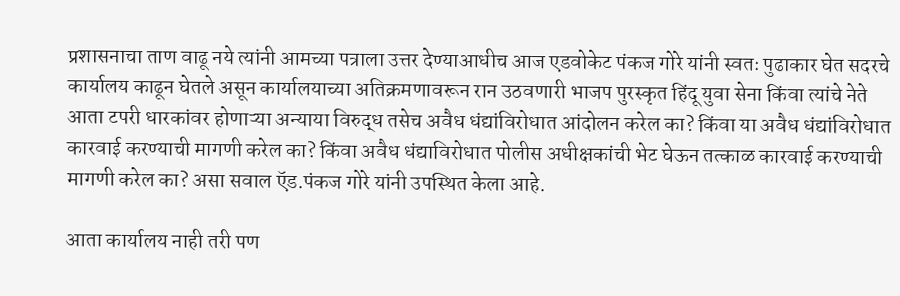प्रशासनाचा ताण वाढू नये त्यांनी आमच्या पत्राला उत्तर देण्याआधीच आज एडवोकेट पंकज गोरे यांनी स्वतः पुढाकार घेत सदरचे कार्यालय काढून घेतले असून कार्यालयाच्या अतिक्रमणावरून रान उठवणारी भाजप पुरस्कृत हिंदू युवा सेना किंवा त्यांचे नेते आता टपरी धारकांवर होणाऱ्या अन्याया विरुद्ध तसेच अवैध धंद्यांविरोधात आंदोलन करेल का? किंवा या अवैध धंद्यांविरोधात कारवाई करण्याची मागणी करेल का? किंवा अवैध धंद्याविरोधात पोलीस अधीक्षकांची भेट घेऊन तत्काळ कारवाई करण्याची मागणी करेल का? असा सवाल ऍड.पंकज गोरे यांनी उपस्थित केला आहे.

आता कार्यालय नाही तरी पण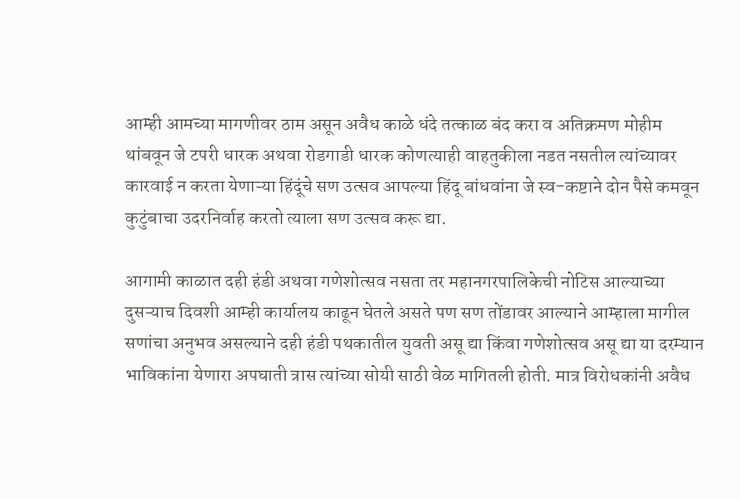आम्ही आमच्या मागणीवर ठाम असून अवैध काळे धंदे तत्काळ बंद करा व अतिक्रमण मोहीम थांबवून जे टपरी धारक अथवा रोडगाडी धारक कोणत्याही वाहतुकीला नडत नसतील त्यांच्यावर कारवाई न करता येणाऱ्या हिंदूंचे सण उत्सव आपल्या हिंदू बांधवांना जे स्व-कष्टाने दोन पैसे कमवून कुटुंबाचा उदरनिर्वाह करतो त्याला सण उत्सव करू द्या.

आगामी काळात दही हंडी अथवा गणेशोत्सव नसता तर महानगरपालिकेची नोटिस आल्याच्या दुसऱ्याच दिवशी आम्ही कार्यालय काढून घेतले असते पण सण तोंडावर आल्याने आम्हाला मागील सणांचा अनुभव असल्याने दही हंडी पथकातील युवती असू द्या किंवा गणेशोत्सव असू द्या या दरम्यान भाविकांना येणारा अपघाती त्रास त्यांच्या सोयी साठी वेळ मागितली होती. मात्र विरोधकांनी अवैध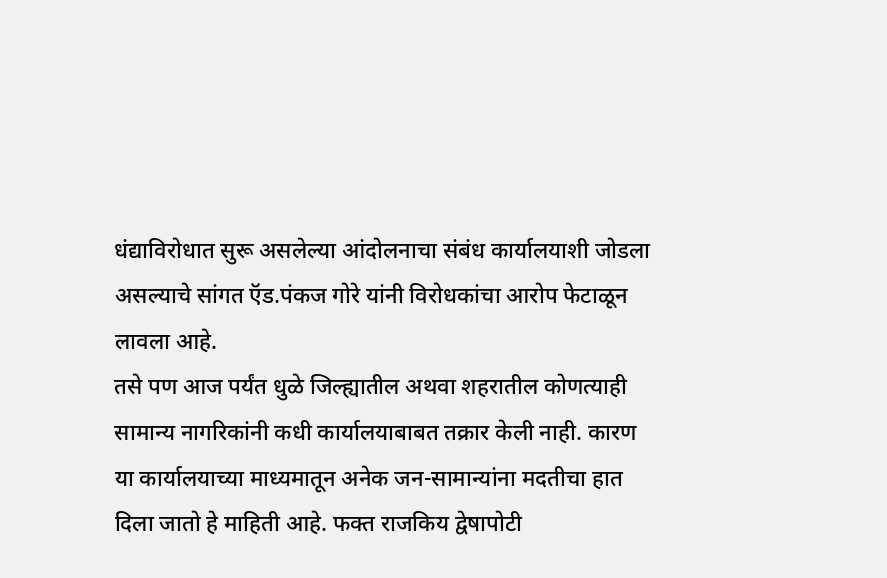धंद्याविरोधात सुरू असलेल्या आंदोलनाचा संबंध कार्यालयाशी जोडला असल्याचे सांगत ऍड.पंकज गोरे यांनी विरोधकांचा आरोप फेटाळून लावला आहे.
तसे पण आज पर्यंत धुळे जिल्ह्यातील अथवा शहरातील कोणत्याही सामान्य नागरिकांनी कधी कार्यालयाबाबत तक्रार केली नाही. कारण या कार्यालयाच्या माध्यमातून अनेक जन-सामान्यांना मदतीचा हात दिला जातो हे माहिती आहे. फक्त राजकिय द्वेषापोटी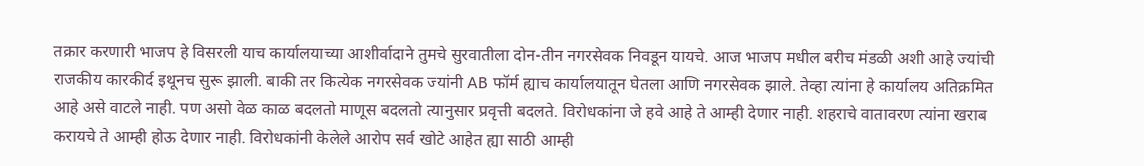तक्रार करणारी भाजप हे विसरली याच कार्यालयाच्या आशीर्वादाने तुमचे सुरवातीला दोन-तीन नगरसेवक निवडून यायचे. आज भाजप मधील बरीच मंडळी अशी आहे ज्यांची राजकीय कारकीर्द इथूनच सुरू झाली. बाकी तर कित्येक नगरसेवक ज्यांनी AB फॉर्म ह्याच कार्यालयातून घेतला आणि नगरसेवक झाले. तेव्हा त्यांना हे कार्यालय अतिक्रमित आहे असे वाटले नाही. पण असो वेळ काळ बदलतो माणूस बदलतो त्यानुसार प्रवृत्ती बदलते. विरोधकांना जे हवे आहे ते आम्ही देणार नाही. शहराचे वातावरण त्यांना खराब करायचे ते आम्ही होऊ देणार नाही. विरोधकांनी केलेले आरोप सर्व खोटे आहेत ह्या साठी आम्ही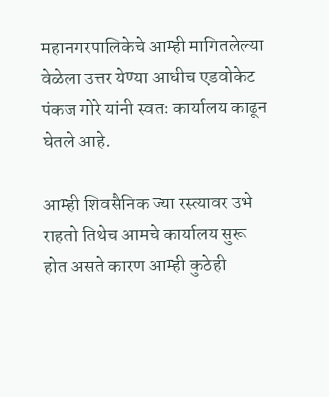महानगरपालिकेचे आम्ही मागितलेल्या वेळेला उत्तर येण्या आधीच एडवोकेट पंकज गोरे यांनी स्वतः कार्यालय काढून घेतले आहे.

आम्ही शिवसैनिक ज्या रस्त्यावर उभे राहतो तिथेच आमचे कार्यालय सुरू होत असते कारण आम्ही कुठेही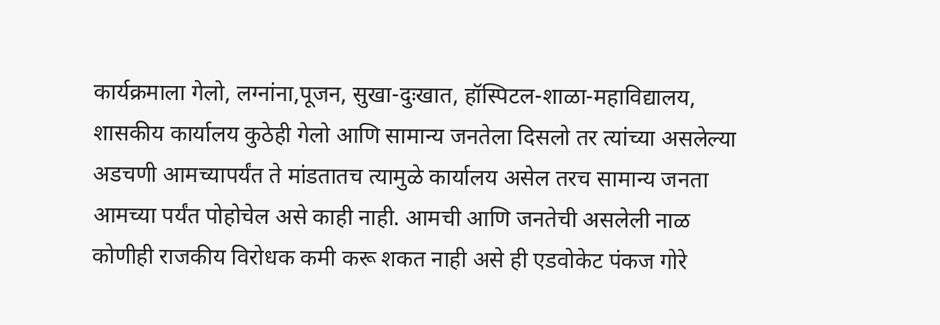कार्यक्रमाला गेलो, लग्नांना,पूजन, सुखा-दुःखात, हॉस्पिटल-शाळा-महाविद्यालय, शासकीय कार्यालय कुठेही गेलो आणि सामान्य जनतेला दिसलो तर त्यांच्या असलेल्या अडचणी आमच्यापर्यंत ते मांडतातच त्यामुळे कार्यालय असेल तरच सामान्य जनता आमच्या पर्यंत पोहोचेल असे काही नाही. आमची आणि जनतेची असलेली नाळ कोणीही राजकीय विरोधक कमी करू शकत नाही असे ही एडवोकेट पंकज गोरे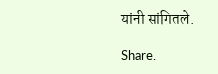यांनी सांगितले.

Share.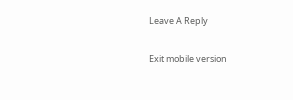Leave A Reply

Exit mobile version